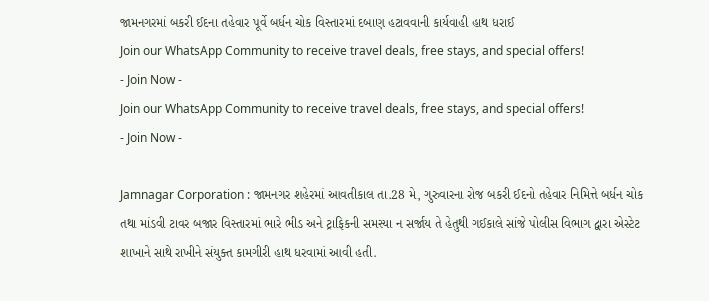જામનગરમાં બકરી ઈદના તહેવાર પૂર્વે બર્ધન ચોક વિસ્તારમાં દબાણ હટાવવાની કાર્યવાહી હાથ ધરાઈ
Join our WhatsApp Community to receive travel deals, free stays, and special offers!
- Join Now -
Join our WhatsApp Community to receive travel deals, free stays, and special offers!
- Join Now -

Jamnagar Corporation : જામનગર શહેરમાં આવતીકાલ તા.28 મે, ગુરુવારના રોજ બકરી ઈદનો તહેવાર નિમિત્તે બર્ધન ચોક તથા માંડવી ટાવર બજાર વિસ્તારમાં ભારે ભીડ અને ટ્રાફિકની સમસ્યા ન સર્જાય તે હેતુથી ગઈકાલે સાંજે પોલીસ વિભાગ દ્વારા એસ્ટેટ શાખાને સાથે રાખીને સંયુક્ત કામગીરી હાથ ધરવામાં આવી હતી.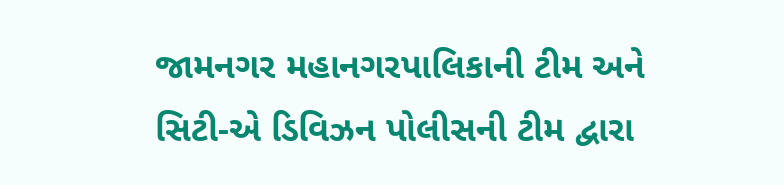જામનગર મહાનગરપાલિકાની ટીમ અને સિટી-એ ડિવિઝન પોલીસની ટીમ દ્વારા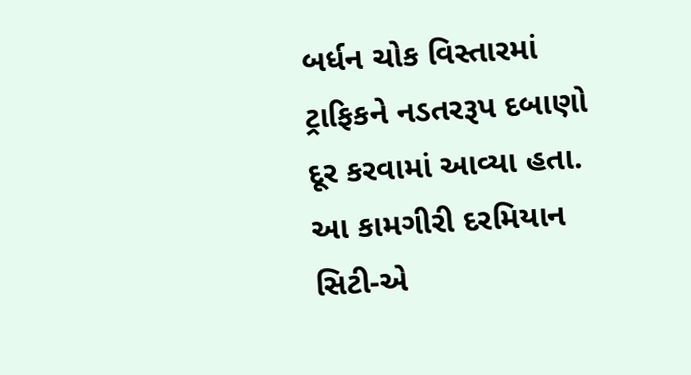બર્ધન ચોક વિસ્તારમાં ટ્રાફિકને નડતરરૂપ દબાણો દૂર કરવામાં આવ્યા હતા. આ કામગીરી દરમિયાન સિટી-એ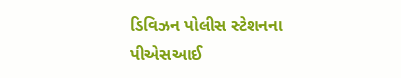ડિવિઝન પોલીસ સ્ટેશનના પીએસઆઈ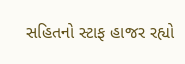સહિતનો સ્ટાફ હાજર રહ્યો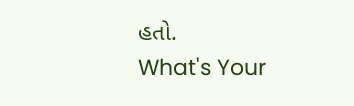હતો.
What's Your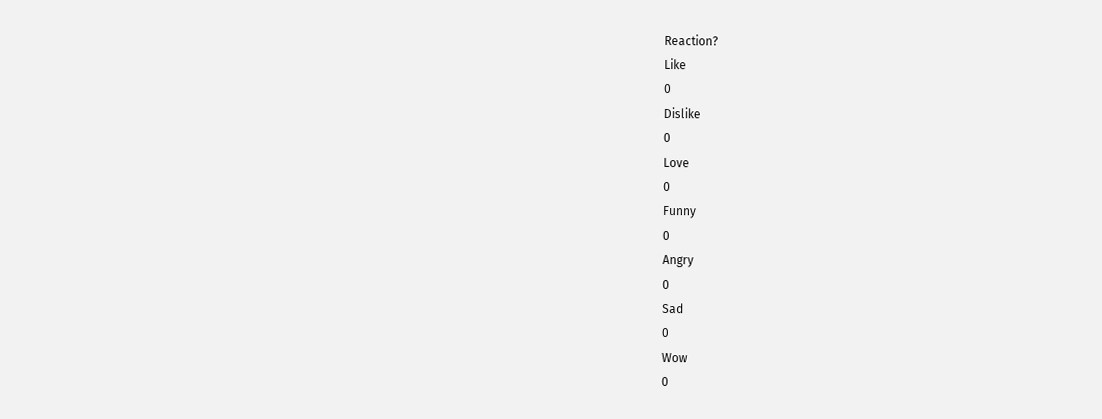Reaction?
Like
0
Dislike
0
Love
0
Funny
0
Angry
0
Sad
0
Wow
0